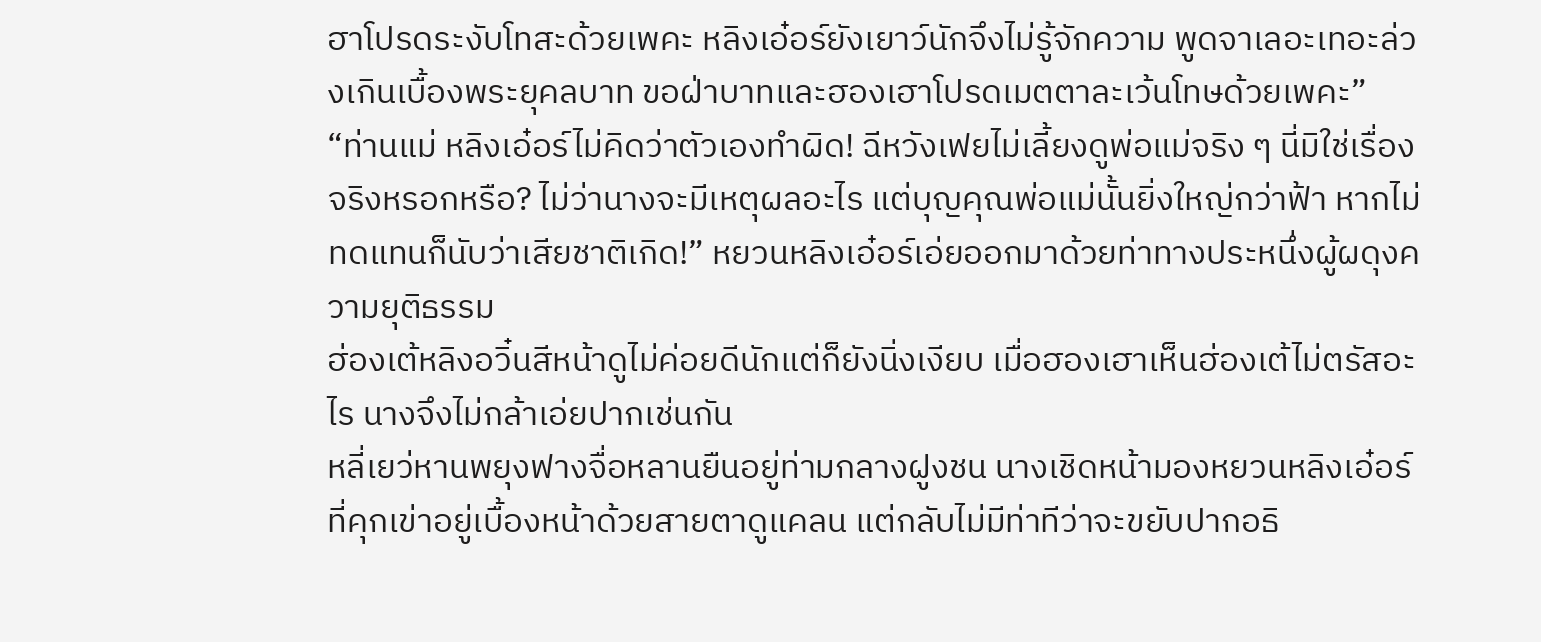ฮาโปรดระงับโทสะด้วยเพคะ หลิงเอ๋อร์ยังเยาว์นักจึงไม่รู้จักความ พูดจาเลอะเทอะล่วงเกินเบื้องพระยุคลบาท ขอฝ่าบาทและฮองเฮาโปรดเมตตาละเว้นโทษด้วยเพคะ”
“ท่านแม่ หลิงเอ๋อร์ไม่คิดว่าตัวเองทำผิด! ฉีหวังเฟยไม่เลี้ยงดูพ่อแม่จริง ๆ นี่มิใช่เรื่องจริงหรอกหรือ? ไม่ว่านางจะมีเหตุผลอะไร แต่บุญคุณพ่อแม่นั้นยิ่งใหญ่กว่าฟ้า หากไม่ทดแทนก็นับว่าเสียชาติเกิด!” หยวนหลิงเอ๋อร์เอ่ยออกมาด้วยท่าทางประหนึ่งผู้ผดุงความยุติธรรม
ฮ่องเต้หลิงอวิ๋นสีหน้าดูไม่ค่อยดีนักแต่ก็ยังนิ่งเงียบ เมื่อฮองเฮาเห็นฮ่องเต้ไม่ตรัสอะไร นางจึงไม่กล้าเอ่ยปากเช่นกัน
หลี่เยว่หานพยุงฟางจื่อหลานยืนอยู่ท่ามกลางฝูงชน นางเชิดหน้ามองหยวนหลิงเอ๋อร์ที่คุกเข่าอยู่เบื้องหน้าด้วยสายตาดูแคลน แต่กลับไม่มีท่าทีว่าจะขยับปากอธิ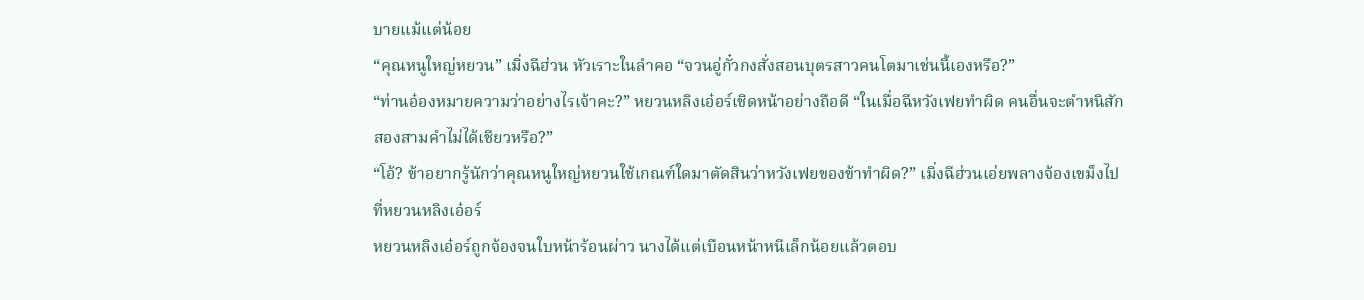บายแม้แต่น้อย
“คุณหนูใหญ่หยวน” เมิ่งฉีฮ่วน หัวเราะในลำคอ “จวนอู่กั๋วกงสั่งสอนบุตรสาวคนโตมาเช่นนี้เองหรือ?”
“ท่านอ๋องหมายความว่าอย่างไรเจ้าคะ?” หยวนหลิงเอ๋อร์เชิดหน้าอย่างถือดี “ในเมื่อฉีหวังเฟยทำผิด คนอื่นจะตำหนิสักสองสามคำไม่ได้เชียวหรือ?”
“โอ้? ข้าอยากรู้นักว่าคุณหนูใหญ่หยวนใช้เกณฑ์ใดมาตัดสินว่าหวังเฟยของข้าทำผิด?” เมิ่งฉีฮ่วนเอ่ยพลางจ้องเขม็งไปที่หยวนหลิงเอ๋อร์
หยวนหลิงเอ๋อร์ถูกจ้องจนใบหน้าร้อนผ่าว นางได้แต่เบือนหน้าหนีเล็กน้อยแล้วตอบ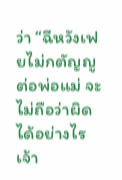ว่า “ฉีหวังเฟยไม่กตัญญูต่อพ่อแม่ จะไม่ถือว่าผิดได้อย่างไรเจ้า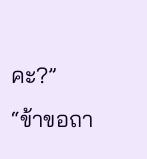คะ?”
“ข้าขอถา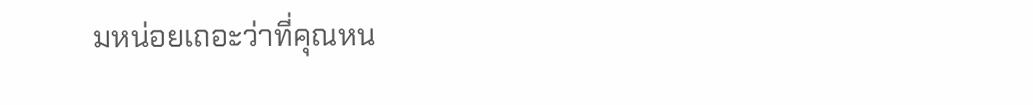มหน่อยเถอะว่าที่คุณหน